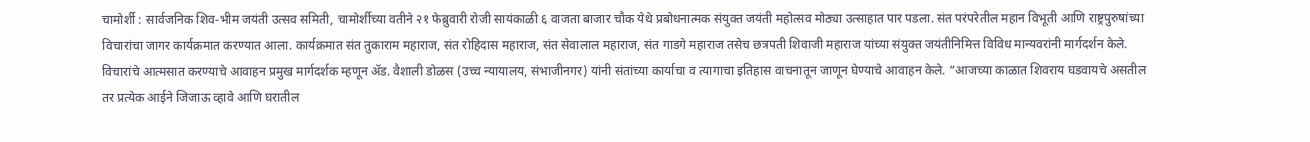चामोर्शी : सार्वजनिक शिव-भीम जयंती उत्सव समिती, चामोर्शीच्या वतीने २१ फेब्रुवारी रोजी सायंकाळी ६ वाजता बाजार चौक येथे प्रबोधनात्मक संयुक्त जयंती महोत्सव मोठ्या उत्साहात पार पडला. संत परंपरेतील महान विभूती आणि राष्ट्रपुरुषांच्या विचारांचा जागर कार्यक्रमात करण्यात आला. कार्यक्रमात संत तुकाराम महाराज, संत रोहिदास महाराज, संत सेवालाल महाराज, संत गाडगे महाराज तसेच छत्रपती शिवाजी महाराज यांच्या संयुक्त जयंतीनिमित्त विविध मान्यवरांनी मार्गदर्शन केले. विचारांचे आत्मसात करण्याचे आवाहन प्रमुख मार्गदर्शक म्हणून ॲड. वैशाली डोळस (उच्च न्यायालय, संभाजीनगर) यांनी संतांच्या कार्याचा व त्यागाचा इतिहास वाचनातून जाणून घेण्याचे आवाहन केले. “आजच्या काळात शिवराय घडवायचे असतील तर प्रत्येक आईने जिजाऊ व्हावे आणि घरातील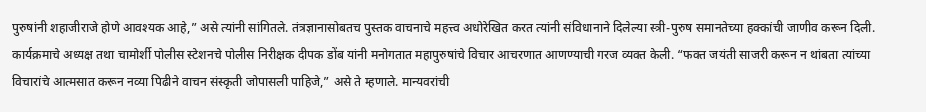पुरुषांनी शहाजीराजे होणे आवश्यक आहे,” असे त्यांनी सांगितले. तंत्रज्ञानासोबतच पुस्तक वाचनाचे महत्त्व अधोरेखित करत त्यांनी संविधानाने दिलेल्या स्त्री-पुरुष समानतेच्या हक्कांची जाणीव करून दिली. कार्यक्रमाचे अध्यक्ष तथा चामोर्शी पोलीस स्टेशनचे पोलीस निरीक्षक दीपक डोंब यांनी मनोगतात महापुरुषांचे विचार आचरणात आणण्याची गरज व्यक्त केली. “फक्त जयंती साजरी करून न थांबता त्यांच्या विचारांचे आत्मसात करून नव्या पिढीने वाचन संस्कृती जोपासली पाहिजे,” असे ते म्हणाले. मान्यवरांची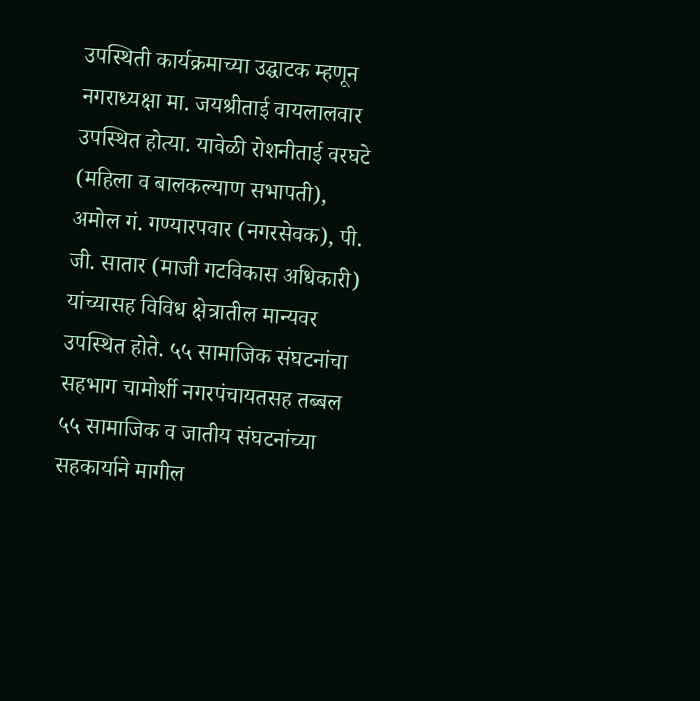उपस्थिती कार्यक्रमाच्या उद्घाटक म्हणून नगराध्यक्षा मा. जयश्रीताई वायलालवार उपस्थित होत्या. यावेळी रोशनीताई वरघटे (महिला व बालकल्याण सभापती), अमोल गं. गण्यारपवार (नगरसेवक), पी. जी. सातार (माजी गटविकास अधिकारी) यांच्यासह विविध क्षेत्रातील मान्यवर उपस्थित होते. ५५ सामाजिक संघटनांचा सहभाग चामोर्शी नगरपंचायतसह तब्बल ५५ सामाजिक व जातीय संघटनांच्या सहकार्याने मागील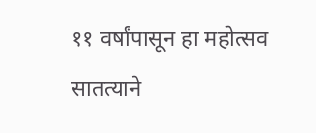११ वर्षांपासून हा महोत्सव सातत्याने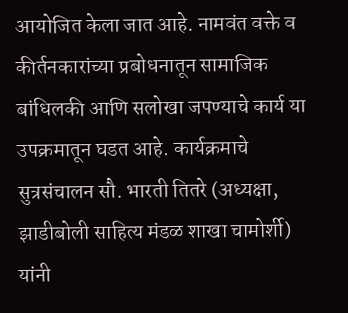आयोजित केला जात आहे. नामवंत वक्ते व कीर्तनकारांच्या प्रबोधनातून सामाजिक बांधिलकी आणि सलोखा जपण्याचे कार्य या उपक्रमातून घडत आहे. कार्यक्रमाचे सुत्रसंचालन सौ. भारती तितरे (अध्यक्षा, झाडीबोली साहित्य मंडळ शाखा चामोर्शी) यांनी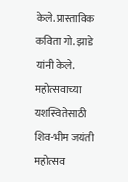केले. प्रास्ताविक कविता गो. झाडे यांनी केले. महोत्सवाच्या यशस्वितेसाठी शिव-भीम जयंती महोत्सव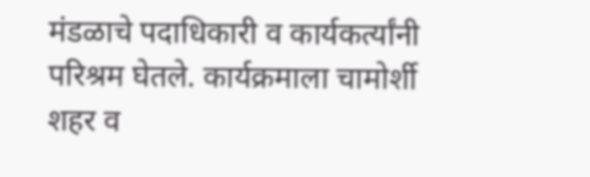मंडळाचे पदाधिकारी व कार्यकर्त्यांनी परिश्रम घेतले. कार्यक्रमाला चामोर्शी शहर व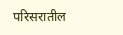परिसरातील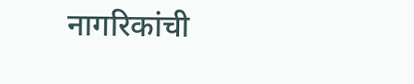नागरिकांची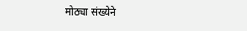मोठ्या संख्येने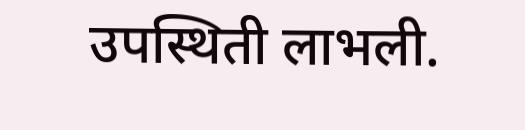उपस्थिती लाभली.